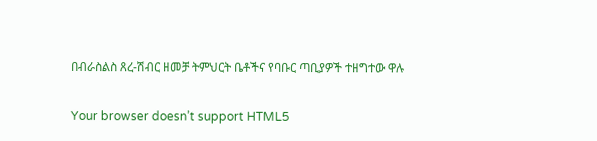በብራስልስ ጸረ-ሽብር ዘመቻ ትምህርት ቤቶችና የባቡር ጣቢያዎች ተዘግተው ዋሉ

Your browser doesn’t support HTML5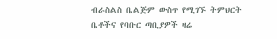ብራስልስ ቤልጅም ውስጥ የሚገኙ ትምህርት ቤቶችና የባቡር ጣቢያዎች ዛሬ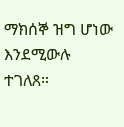ማክሰኞ ዝግ ሆነው እንደሚውሉ ተገለጸ።